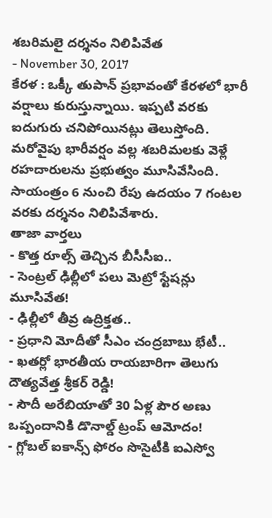శబరిమలై దర్శనం నిలిపివేత
- November 30, 2017
కేరళ : ఒక్కీ తుపాన్ ప్రభావంతో కేరళలో భారీ వర్షాలు కురుస్తున్నాయి. ఇప్పటి వరకు ఐదుగురు చనిపోయినట్లు తెలుస్తోంది. మరోవైపు భారీవర్షం వల్ల శబరిమలకు వెళ్లే రహదారులను ప్రభుత్వం మూసివేసింది. సాయంత్రం 6 నుంచి రేపు ఉదయం 7 గంటల వరకు దర్శనం నిలిపివేశారు.
తాజా వార్తలు
- కొత్త రూల్స్ తెచ్చిన బీసీసీఐ..
- సెంట్రల్ ఢిల్లీలో పలు మెట్రో స్టేషన్లు మూసివేత!
- ఢిల్లీలో తీవ్ర ఉద్రిక్తత..
- ప్రధాని మోదీతో సీఎం చంద్రబాబు భేటీ..
- ఖతర్లో భారతీయ రాయబారిగా తెలుగు దౌత్యవేత్త శ్రీకర్ రెడ్డి!
- సౌదీ అరేబియాతో 30 ఏళ్ల పౌర అణు ఒప్పందానికి డొనాల్డ్ ట్రంప్ ఆమోదం!
- గ్లోబల్ ఐకాన్స్ ఫోరం సొసైటీకి ఐఎస్వో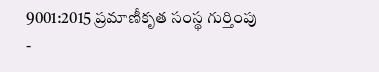9001:2015 ప్రమాణీకృత సంస్థ గుర్తింపు
-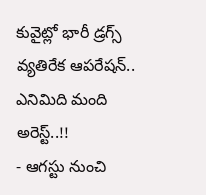కువైట్లో భారీ డ్రగ్స్ వ్యతిరేక ఆపరేషన్.. ఎనిమిది మంది అరెస్ట్..!!
- ఆగస్టు నుంచి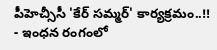పీహెచ్సీసీ 'కేర్ సమ్మర్' కార్యక్రమం..!!
- ఇంధన రంగంలో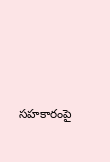సహకారంపై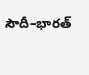సౌదీ–భారత్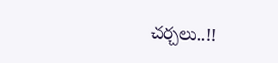చర్చలు..!!